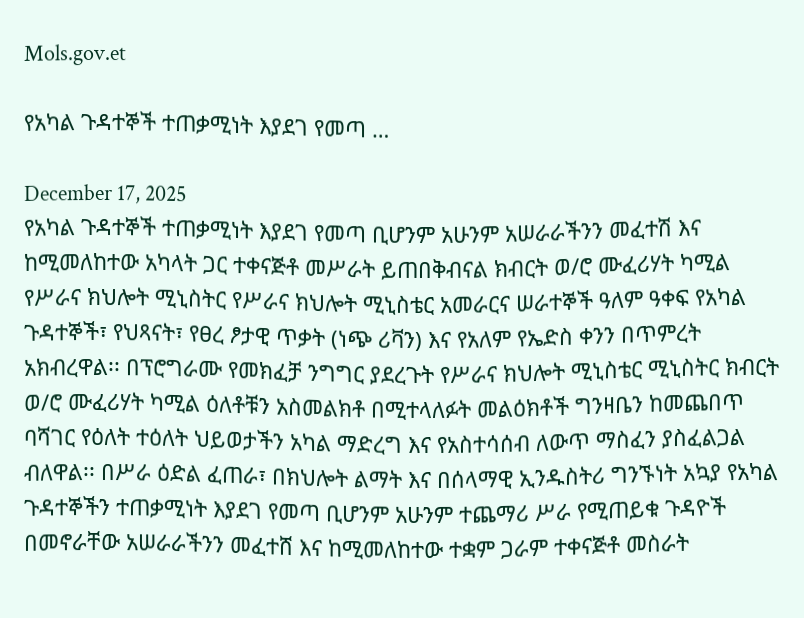Mols.gov.et

የአካል ጉዳተኞች ተጠቃሚነት እያደገ የመጣ …

December 17, 2025
የአካል ጉዳተኞች ተጠቃሚነት እያደገ የመጣ ቢሆንም አሁንም አሠራራችንን መፈተሽ እና ከሚመለከተው አካላት ጋር ተቀናጅቶ መሥራት ይጠበቅብናል ክብርት ወ/ሮ ሙፈሪሃት ካሚል የሥራና ክህሎት ሚኒስትር የሥራና ክህሎት ሚኒስቴር አመራርና ሠራተኞች ዓለም ዓቀፍ የአካል ጉዳተኞች፣ የህጻናት፣ የፀረ ፆታዊ ጥቃት (ነጭ ሪቫን) እና የአለም የኤድስ ቀንን በጥምረት አክብረዋል፡፡ በፕሮግራሙ የመክፈቻ ንግግር ያደረጉት የሥራና ክህሎት ሚኒስቴር ሚኒስትር ክብርት ወ/ሮ ሙፈሪሃት ካሚል ዕለቶቹን አስመልክቶ በሚተላለፉት መልዕክቶች ግንዛቤን ከመጨበጥ ባሻገር የዕለት ተዕለት ህይወታችን አካል ማድረግ እና የአስተሳሰብ ለውጥ ማስፈን ያስፈልጋል ብለዋል፡፡ በሥራ ዕድል ፈጠራ፣ በክህሎት ልማት እና በሰላማዊ ኢንዱስትሪ ግንኙነት አኳያ የአካል ጉዳተኞችን ተጠቃሚነት እያደገ የመጣ ቢሆንም አሁንም ተጨማሪ ሥራ የሚጠይቁ ጉዳዮች በመኖራቸው አሠራራችንን መፈተሸ እና ከሚመለከተው ተቋም ጋራም ተቀናጅቶ መስራት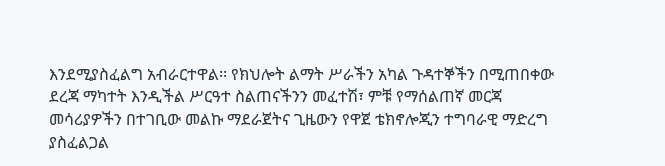እንደሚያስፈልግ አብራርተዋል፡፡ የክህሎት ልማት ሥራችን አካል ጉዳተኞችን በሚጠበቀው ደረጃ ማካተት እንዲችል ሥርዓተ ስልጠናችንን መፈተሽ፣ ምቹ የማሰልጠኛ መርጃ መሳሪያዎችን በተገቢው መልኩ ማደራጀትና ጊዜውን የዋጀ ቴክኖሎጂን ተግባራዊ ማድረግ ያስፈልጋል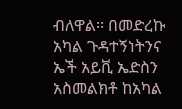ብለዋል፡፡ በመድረኩ አካል ጉዳተኝነትንና ኤች አይቪ ኤድስን አስመልክቶ ከአካል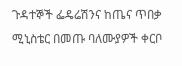ጉዳተኞች ፌዴሬሽንና ከጤና ጥበቃ ሚኒስቴር በመጡ ባለሙያዎች ቀርቦ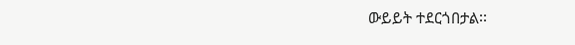ውይይት ተደርጎበታል፡፡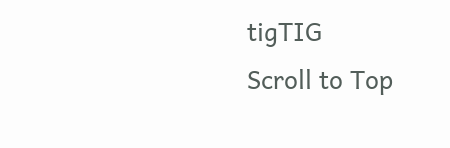tigTIG
Scroll to Top